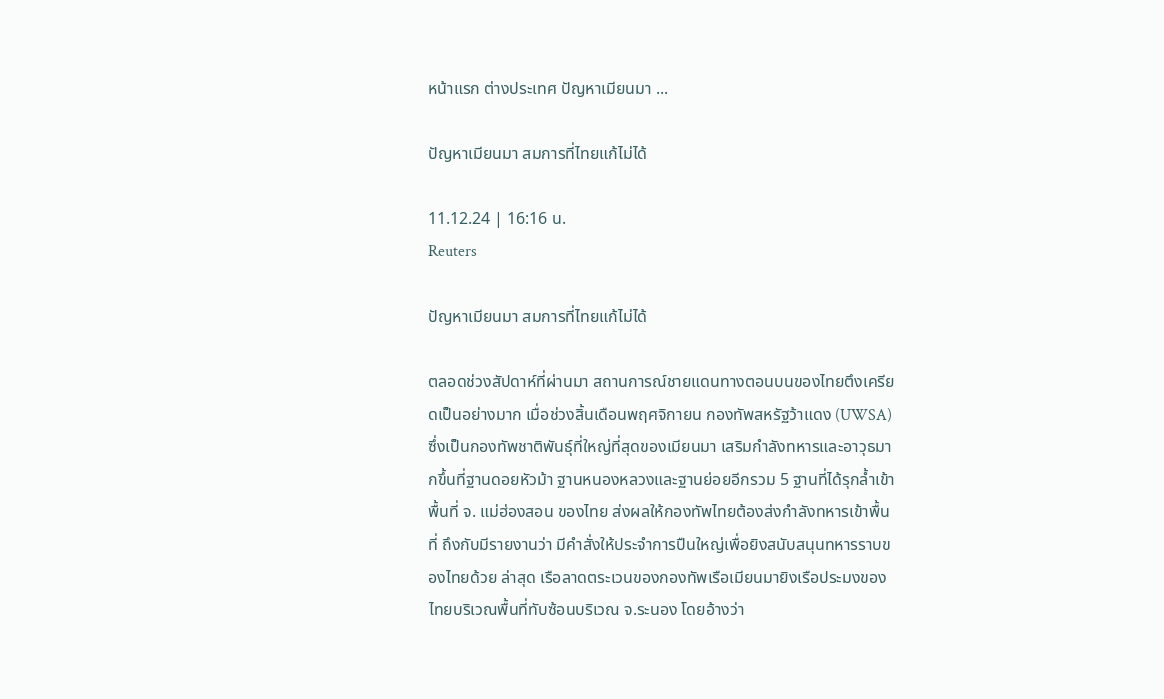หน้าแรก ต่างประเทศ ปัญหาเมียนมา ...

ปัญหาเมียนมา สมการที่ไทยแก้ไม่ได้

11.12.24 | 16:16 น.
Reuters

ปัญหาเมียนมา สมการที่ไทยแก้ไม่ได้

ตลอดช่วงสัปดาห์ที่ผ่านมา สถานการณ์ชายแดนทางตอนบนของไทยตึงเครียดเป็นอย่างมาก เมื่อช่วงสิ้นเดือนพฤศจิกายน กองทัพสหรัฐว้าแดง (UWSA) ซึ่งเป็นกองทัพชาติพันธุ์ที่ใหญ่ที่สุดของเมียนมา เสริมกำลังทหารและอาวุธมากขึ้นที่ฐานดอยหัวม้า ฐานหนองหลวงและฐานย่อยอีกรวม 5 ฐานที่ได้รุกล้ำเข้าพื้นที่ จ. แม่ฮ่องสอน ของไทย ส่งผลให้กองทัพไทยต้องส่งกำลังทหารเข้าพื้นที่ ถึงกับมีรายงานว่า มีคำสั่งให้ประจำการปืนใหญ่เพื่อยิงสนับสนุนทหารราบของไทยด้วย ล่าสุด เรือลาดตระเวนของกองทัพเรือเมียนมายิงเรือประมงของไทยบริเวณพื้นที่ทับซ้อนบริเวณ จ.ระนอง โดยอ้างว่า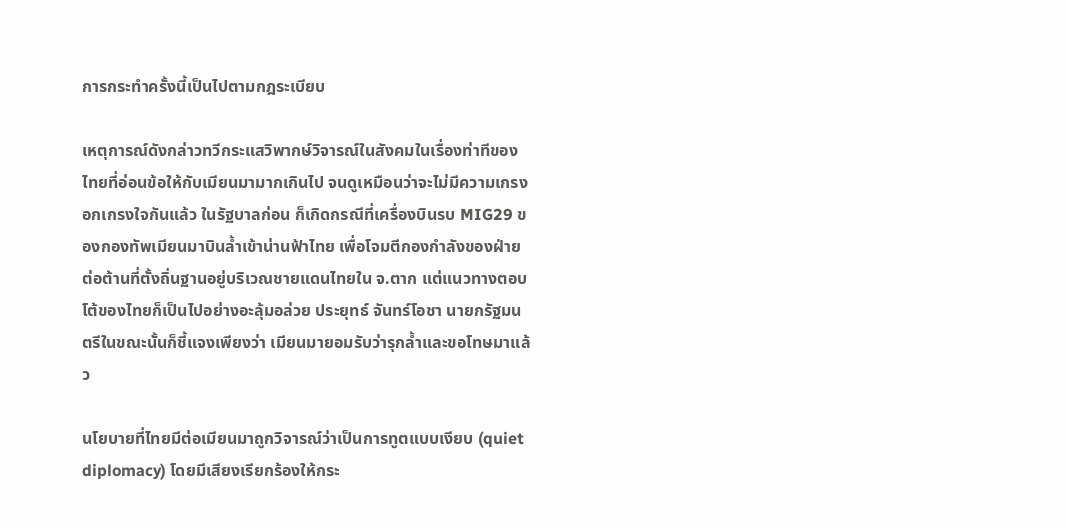การกระทำครั้งนี้เป็นไปตามกฎระเบียบ

เหตุการณ์ดังกล่าวทวีกระแสวิพากษ์วิจารณ์ในสังคมในเรื่องท่าทีของไทยที่อ่อนข้อให้กับเมียนมามากเกินไป จนดูเหมือนว่าจะไม่มีความเกรงอกเกรงใจกันแล้ว ในรัฐบาลก่อน ก็เกิดกรณีที่เครื่องบินรบ MIG29 ของกองทัพเมียนมาบินล้ำเข้าน่านฟ้าไทย เพื่อโจมตีกองกำลังของฝ่ายต่อต้านที่ตั้งถิ่นฐานอยู่บริเวณชายแดนไทยใน จ.ตาก แต่แนวทางตอบโต้ของไทยก็เป็นไปอย่างอะลุ้มอล่วย ประยุทธ์ จันทร์โอชา นายกรัฐมนตรีในขณะนั้นก็ชี้แจงเพียงว่า เมียนมายอมรับว่ารุกล้ำและขอโทษมาแล้ว

นโยบายที่ไทยมีต่อเมียนมาถูกวิจารณ์ว่าเป็นการทูตแบบเงียบ (quiet diplomacy) โดยมีเสียงเรียกร้องให้กระ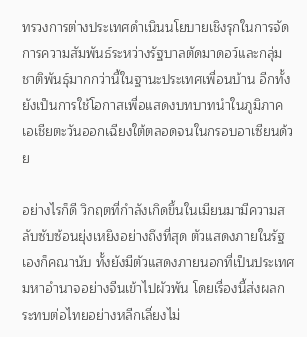ทรวงการต่างประเทศดำเนินนโยบายเชิงรุกในการจัดการความสัมพันธ์ระหว่างรัฐบาลตัดมาดอว์และกลุ่มชาติพันธุ์มากกว่านี้ในฐานะประเทศเพื่อนบ้าน อีกทั้งยังเป็นการใช้โอกาสเพื่อแสดงบทบาทนำในภูมิภาคเอเชียตะวันออกเฉียงใต้ตลอดจนในกรอบอาเซียนด้วย

อย่างไรก็ดี วิกฤตที่กำลังเกิดขึ้นในเมียนมามีความสลับซับซ้อนยุ่งเหยิงอย่างถึงที่สุด ตัวแสดงภายในรัฐเองก็คณานับ ทั้งยังมีตัวแสดงภายนอกที่เป็นประเทศมหาอำนาจอย่างจีนเข้าไปผัวพัน โดยเรื่องนี้ส่งผลกระทบต่อไทยอย่างหลีกเลี่ยงไม่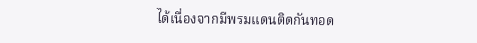ได้เนื่องจากมีพรมแดนติดกันทอด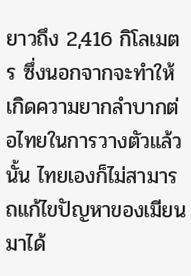ยาวถึง 2,416 กิโลเมตร ซึ่งนอกจากจะทำให้เกิดความยากลำบากต่อไทยในการวางตัวแล้วนั้น ไทยเองก็ไม่สามารถแก้ไขปัญหาของเมียนมาได้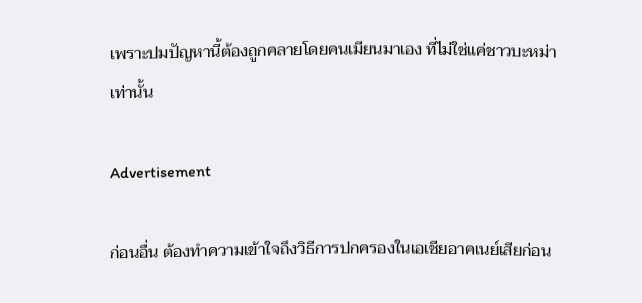เพราะปมปัญหานี้ต้องถูกคลายโดยคนเมียนมาเอง ที่ไม่ใช่แค่ชาวบะหม่าเท่านั้น

Advertisement

ก่อนอื่น ต้องทำความเข้าใจถึงวิธีการปกครองในเอเชียอาคเนย์เสียก่อน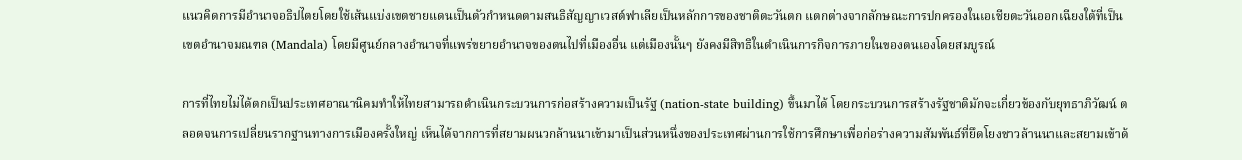แนวคิดการมีอำนาจอธิปไตยโดยใช้เส้นแบ่งเขตชายแดนเป็นตัวกำหนดตามสนธิสัญญาเวสต์ฟาเลียเป็นหลักการของชาติตะวันตก แตกต่างจากลักษณะการปกครองในเอเชียตะวันออกเฉียงใต้ที่เป็นเขตอำนาจมณฑล (Mandala) โดยมีศูนย์กลางอำนาจที่แพร่ขยายอำนาจของตนไปที่เมืองอื่น แต่เมืองนั้นๆ ยังคงมีสิทธิในดำเนินการกิจการภายในของตนเองโดยสมบูรณ์

การที่ไทยไม่ได้ตกเป็นประเทศอาณานิคมทำให้ไทยสามารถดำเนินกระบวนการก่อสร้างความเป็นรัฐ (nation-state building) ขึ้นมาได้ โดยกระบวนการสร้างรัฐชาติมักจะเกี่ยวข้องกับยุทธาภิวัฒน์ ตลอดจนการเปลี่ยนรากฐานทางการเมืองครั้งใหญ่ เห็นได้จากการที่สยามผนวกล้านนาเข้ามาเป็นส่วนหนึ่งของประเทศผ่านการใช้การศึกษาเพื่อก่อร่างความสัมพันธ์ที่ยึดโยงชาวล้านนาและสยามเข้าด้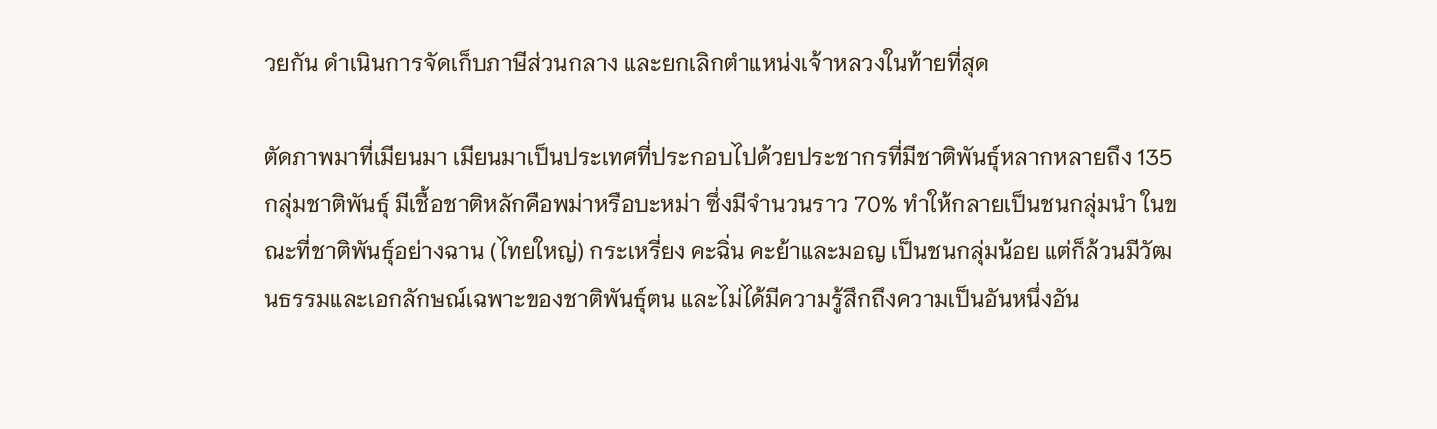วยกัน ดำเนินการจัดเก็บภาษีส่วนกลาง และยกเลิกตำแหน่งเจ้าหลวงในท้ายที่สุด

ตัดภาพมาที่เมียนมา เมียนมาเป็นประเทศที่ประกอบไปด้วยประชากรที่มีชาติพันธุ์หลากหลายถึง 135 กลุ่มชาติพันธุ์ มีเชื้อชาติหลักคือพม่าหรือบะหม่า ซึ่งมีจำนวนราว 70% ทำให้กลายเป็นชนกลุ่มนำ ในขณะที่ชาติพันธุ์อย่างฉาน (ไทยใหญ่) กระเหรี่ยง คะฉิ่น คะย้าและมอญ เป็นชนกลุ่มน้อย แต่ก็ล้วนมีวัฒนธรรมและเอกลักษณ์เฉพาะของชาติพันธุ์ตน และไม่ได้มีความรู้สึกถึงความเป็นอันหนึ่งอัน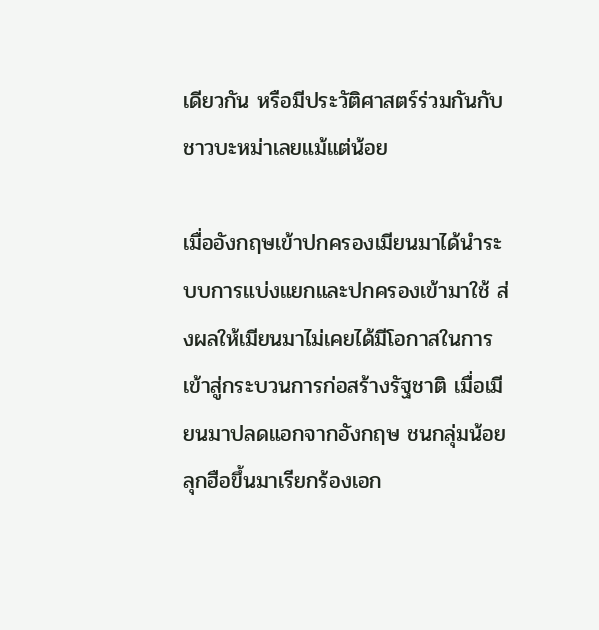เดียวกัน หรือมีประวัติศาสตร์ร่วมกันกับชาวบะหม่าเลยแม้แต่น้อย

เมื่ออังกฤษเข้าปกครองเมียนมาได้นำระบบการแบ่งแยกและปกครองเข้ามาใช้ ส่งผลให้เมียนมาไม่เคยได้มีโอกาสในการเข้าสู่กระบวนการก่อสร้างรัฐชาติ เมื่อเมียนมาปลดแอกจากอังกฤษ ชนกลุ่มน้อยลุกฮือขึ้นมาเรียกร้องเอก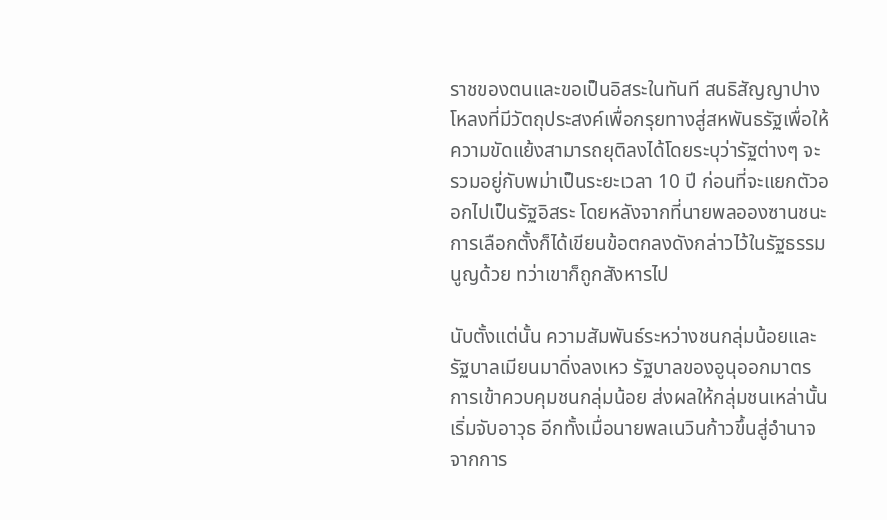ราชของตนและขอเป็นอิสระในทันที สนธิสัญญาปางโหลงที่มีวัตถุประสงค์เพื่อกรุยทางสู่สหพันธรัฐเพื่อให้ความขัดแย้งสามารถยุติลงได้โดยระบุว่ารัฐต่างๆ จะรวมอยู่กับพม่าเป็นระยะเวลา 10 ปี ก่อนที่จะแยกตัวออกไปเป็นรัฐอิสระ โดยหลังจากที่นายพลอองซานชนะการเลือกตั้งก็ได้เขียนข้อตกลงดังกล่าวไว้ในรัฐธรรมนูญด้วย ทว่าเขาก็ถูกสังหารไป

นับตั้งแต่นั้น ความสัมพันธ์ระหว่างชนกลุ่มน้อยและรัฐบาลเมียนมาดิ่งลงเหว รัฐบาลของอูนุออกมาตรการเข้าควบคุมชนกลุ่มน้อย ส่งผลให้กลุ่มชนเหล่านั้นเริ่มจับอาวุธ อีกทั้งเมื่อนายพลเนวินก้าวขึ้นสู่อำนาจจากการ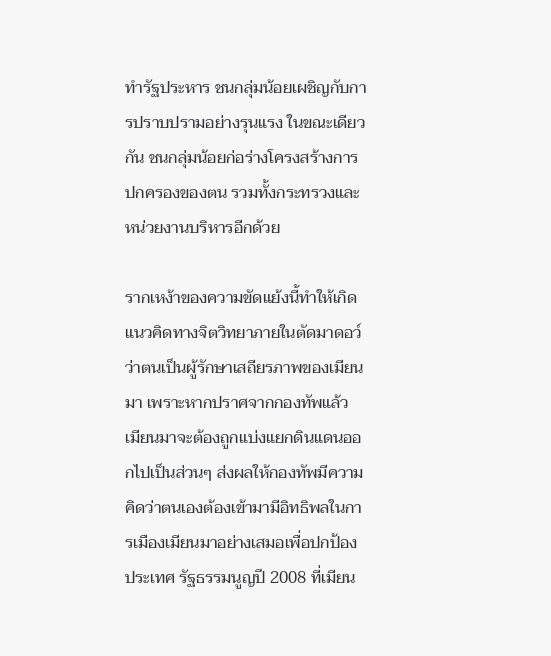ทำรัฐประหาร ชนกลุ่มน้อยเผชิญกับการปราบปรามอย่างรุนแรง ในขณะเดียวกัน ชนกลุ่มน้อยก่อร่างโครงสร้างการปกครองของตน รวมทั้งกระทรวงและหน่วยงานบริหารอีกด้วย

รากเหง้าของความขัดแย้งนี้ทำให้เกิดแนวคิดทางจิตวิทยาภายในตัดมาดอว์ว่าตนเป็นผู้รักษาเสถียรภาพของเมียนมา เพราะหากปราศจากกองทัพแล้ว เมียนมาจะต้องถูกแบ่งแยกดินแดนออกไปเป็นส่วนๆ ส่งผลให้กองทัพมีความคิดว่าตนเองต้องเข้ามามีอิทธิพลในการเมืองเมียนมาอย่างเสมอเพื่อปกป้องประเทศ รัฐธรรมนูญปี 2008 ที่เมียน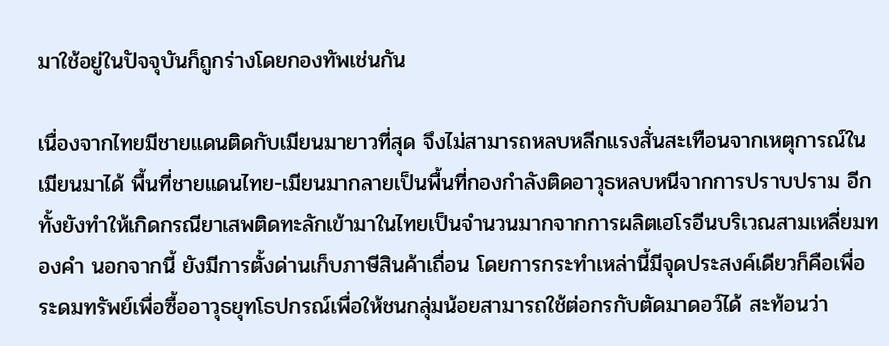มาใช้อยู่ในปัจจุบันก็ถูกร่างโดยกองทัพเช่นกัน

เนื่องจากไทยมีชายแดนติดกับเมียนมายาวที่สุด จึงไม่สามารถหลบหลีกแรงสั่นสะเทือนจากเหตุการณ์ในเมียนมาได้ พื้นที่ชายแดนไทย-เมียนมากลายเป็นพื้นที่กองกำลังติดอาวุธหลบหนีจากการปราบปราม อีกทั้งยังทำให้เกิดกรณียาเสพติดทะลักเข้ามาในไทยเป็นจำนวนมากจากการผลิตเฮโรอีนบริเวณสามเหลี่ยมทองคำ นอกจากนี้ ยังมีการตั้งด่านเก็บภาษีสินค้าเถื่อน โดยการกระทำเหล่านี้มีจุดประสงค์เดียวก็คือเพื่อระดมทรัพย์เพื่อซื้ออาวุธยุทโธปกรณ์เพื่อให้ชนกลุ่มน้อยสามารถใช้ต่อกรกับตัดมาดอว์ได้ สะท้อนว่า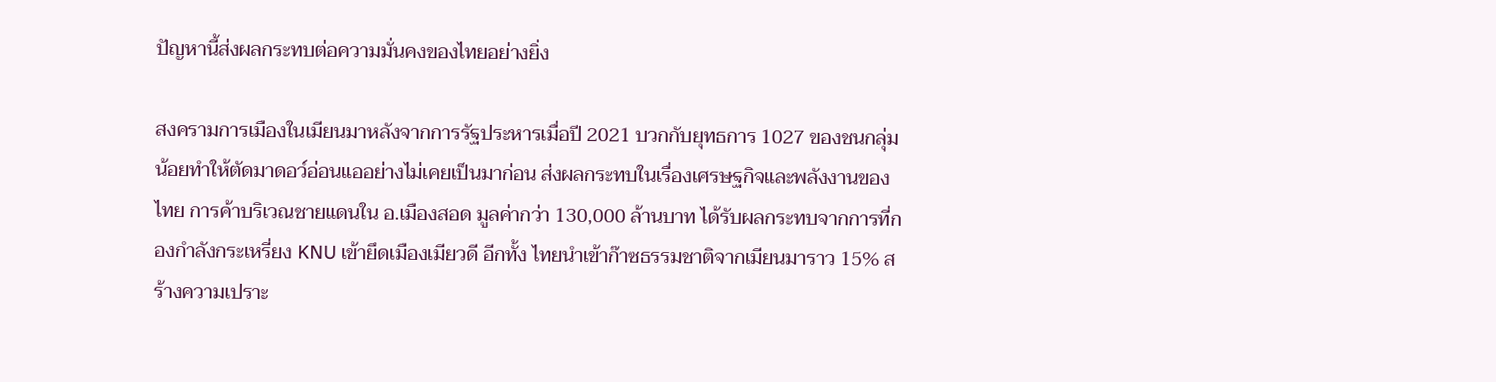ปัญหานี้ส่งผลกระทบต่อความมั่นคงของไทยอย่างยิ่ง

สงครามการเมืองในเมียนมาหลังจากการรัฐประหารเมื่อปี 2021 บวกกับยุทธการ 1027 ของชนกลุ่มน้อยทำให้ตัดมาดอว์อ่อนแออย่างไม่เคยเป็นมาก่อน ส่งผลกระทบในเรื่องเศรษฐกิจและพลังงานของไทย การค้าบริเวณชายแดนใน อ.เมืองสอด มูลค่ากว่า 130,000 ล้านบาท ได้รับผลกระทบจากการที่กองกำลังกระเหรี่ยง KNU เข้ายึดเมืองเมียวดี อีกทั้ง ไทยนำเข้าก๊าซธรรมชาติจากเมียนมาราว 15% สร้างความเปราะ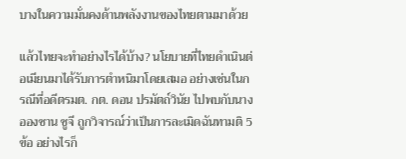บางในความมั่นคงด้านพลังงานของไทยตามมาด้วย

แล้วไทยจะทำอย่างไรได้บ้าง? นโยบายที่ไทยดำเนินต่อเมียนมาได้รับการตำหนิมาโดยเสมอ อย่างเช่นในกรณีที่อดีตรมต. กต. ดอน ปรมัตถ์วินัย ไปพบกับนางอองซาน ซูจี ถูกวิจารณ์ว่าเป็นการละเมิดฉันทามติ 5 ข้อ อย่างไรก็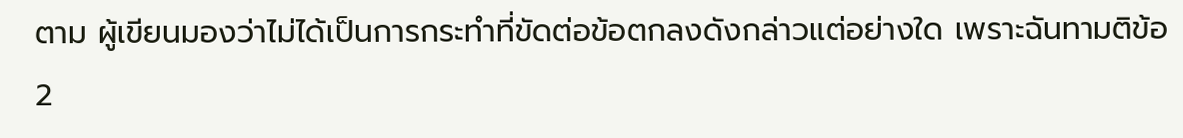ตาม ผู้เขียนมองว่าไม่ได้เป็นการกระทำที่ขัดต่อข้อตกลงดังกล่าวแต่อย่างใด เพราะฉันทามติข้อ 2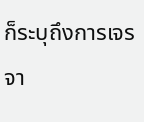ก็ระบุถึงการเจรจา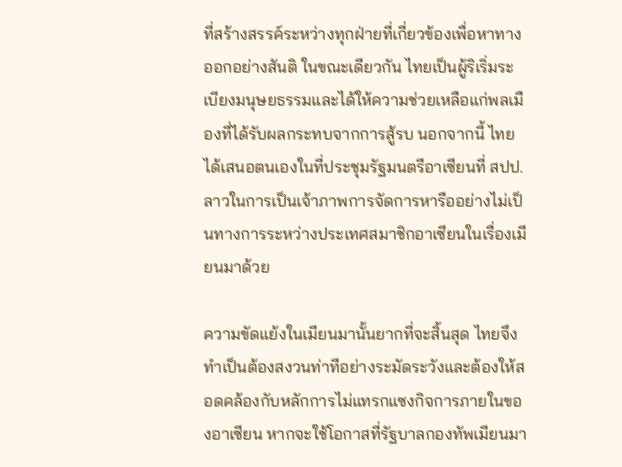ที่สร้างสรรค์ระหว่างทุกฝ่ายที่เกี่ยวข้องเพื่อหาทางออกอย่างสันติ ในขณะเดียวกัน ไทยเป็นผู้ริเริ่มระเบียงมนุษยธรรมและได้ให้ความช่วยเหลือแก่พลเมืองที่ได้รับผลกระทบจากการสู้รบ นอกจากนี้ ไทยได้เสนอตนเองในที่ประชุมรัฐมนตรีอาเซียนที่ สปป. ลาวในการเป็นเจ้าภาพการจัดการหารืออย่างไม่เป็นทางการระหว่างประเทศสมาชิกอาเซียนในเรื่องเมียนมาด้วย

ความขัดแย้งในเมียนมานั้นยากที่จะสิ้นสุด ไทยจึงทำเป็นต้องสงวนท่าทีอย่างระมัดระวังและต้องให้สอดคล้องกับหลักการไม่แทรกแซงกิจการภายในของอาเซียน หากจะใช้โอกาสที่รัฐบาลกองทัพเมียนมา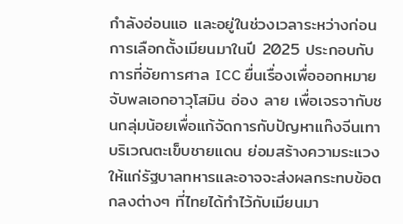กำลังอ่อนแอ และอยู่ในช่วงเวลาระหว่างก่อนการเลือกตั้งเมียนมาในปี 2025 ประกอบกับการที่อัยการศาล ICC ยื่นเรื่องเพื่อออกหมายจับพลเอกอาวุโสมิน อ่อง ลาย เพื่อเจรจากับชนกลุ่มน้อยเพื่อแก้จัดการกับปัญหาแก๊งจีนเทาบริเวณตะเข็บชายแดน ย่อมสร้างความระแวงให้แก่รัฐบาลทหารและอาจจะส่งผลกระทบข้อตกลงต่างๆ ที่ไทยได้ทำไว้กับเมียนมา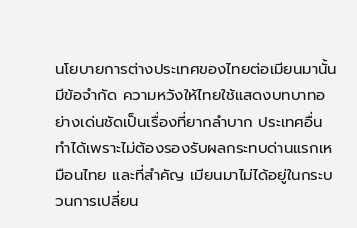นโยบายการต่างประเทศของไทยต่อเมียนมานั้นมีข้อจำกัด ความหวังให้ไทยใช้แสดงบทบาทอย่างเด่นชัดเป็นเรื่องที่ยากลำบาก ประเทศอื่นทำได้เพราะไม่ต้องรองรับผลกระทบด่านแรกเหมือนไทย และที่สำคัญ เมียนมาไม่ได้อยู่ในกระบวนการเปลี่ยน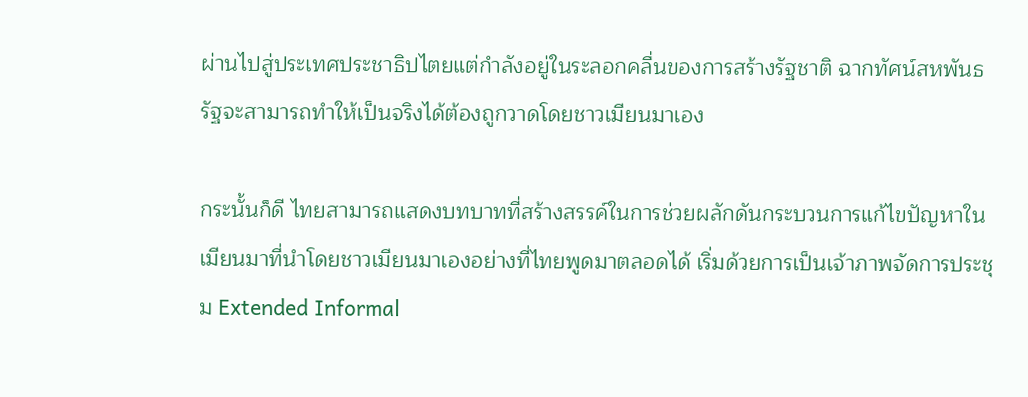ผ่านไปสู่ประเทศประชาธิปไตยแต่กำลังอยู่ในระลอกคลื่นของการสร้างรัฐชาติ ฉากทัศน์สหพันธรัฐจะสามารถทำให้เป็นจริงได้ต้องถูกวาดโดยชาวเมียนมาเอง

กระนั้นก็ดี ไทยสามารถแสดงบทบาทที่สร้างสรรค์ในการช่วยผลักดันกระบวนการแก้ไขปัญหาในเมียนมาที่นำโดยชาวเมียนมาเองอย่างที่ไทยพูดมาตลอดได้ เริ่มด้วยการเป็นเจ้าภาพจัดการประชุม Extended Informal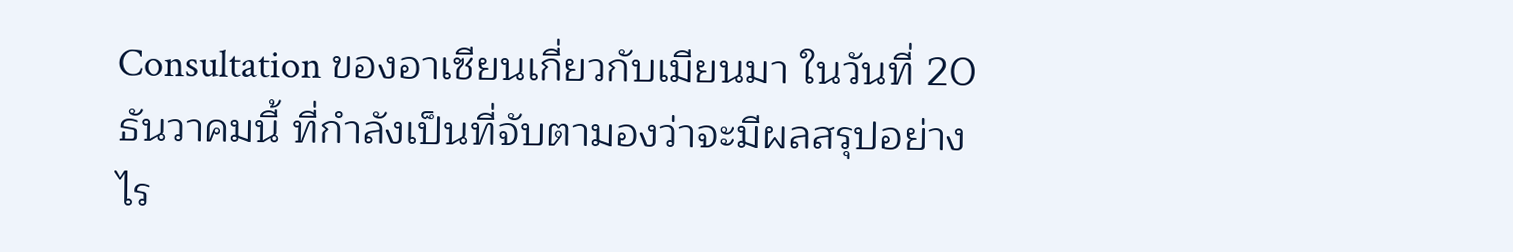Consultation ของอาเซียนเกี่ยวกับเมียนมา ในวันที่ 20 ธันวาคมนี้ ที่กำลังเป็นที่จับตามองว่าจะมีผลสรุปอย่างไร